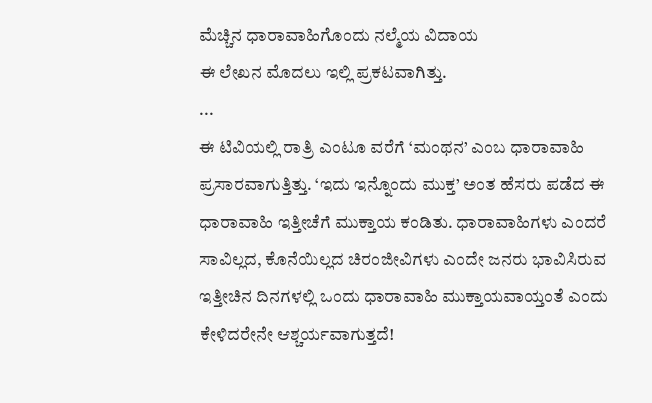ಮೆಚ್ಚಿನ ಧಾರಾವಾಹಿಗೊಂದು ನಲ್ಮೆಯ ವಿದಾಯ
ಈ ಲೇಖನ ಮೊದಲು ಇಲ್ಲಿ ಪ್ರಕಟವಾಗಿತ್ತು.
...
ಈ ಟಿವಿಯಲ್ಲಿ ರಾತ್ರಿ ಎಂಟೂ ವರೆಗೆ ‘ಮಂಥನ’ ಎಂಬ ಧಾರಾವಾಹಿ ಪ್ರಸಾರವಾಗುತ್ತಿತ್ತು. ‘ಇದು ಇನ್ನೊಂದು ಮುಕ್ತ’ ಅಂತ ಹೆಸರು ಪಡೆದ ಈ ಧಾರಾವಾಹಿ ಇತ್ತೀಚೆಗೆ ಮುಕ್ತಾಯ ಕಂಡಿತು. ಧಾರಾವಾಹಿಗಳು ಎಂದರೆ ಸಾವಿಲ್ಲದ, ಕೊನೆಯಿಲ್ಲದ ಚಿರಂಜೀವಿಗಳು ಎಂದೇ ಜನರು ಭಾವಿಸಿರುವ ಇತ್ತೀಚಿನ ದಿನಗಳಲ್ಲಿ ಒಂದು ಧಾರಾವಾಹಿ ಮುಕ್ತಾಯವಾಯ್ತಂತೆ ಎಂದು ಕೇಳಿದರೇನೇ ಆಶ್ಚರ್ಯವಾಗುತ್ತದೆ!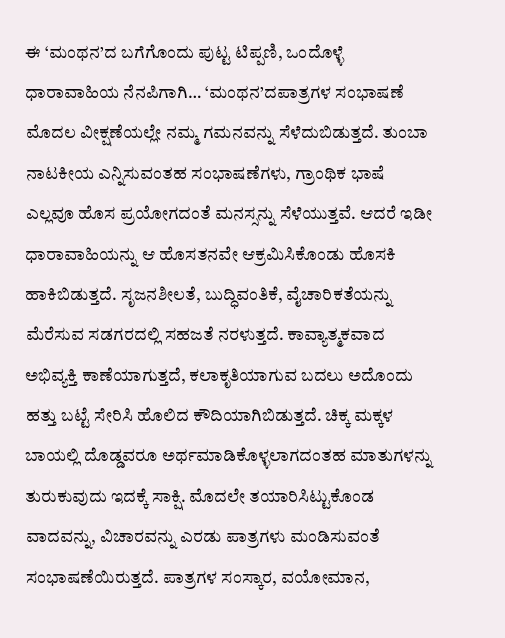ಈ ‘ಮಂಥನ’ದ ಬಗೆಗೊಂದು ಪುಟ್ಟ ಟಿಪ್ಪಣಿ, ಒಂದೊಳ್ಳೆ ಧಾರಾವಾಹಿಯ ನೆನಪಿಗಾಗಿ… ‘ಮಂಥನ’ದಪಾತ್ರಗಳ ಸಂಭಾಷಣೆ ಮೊದಲ ವೀಕ್ಷಣೆಯಲ್ಲೇ ನಮ್ಮ ಗಮನವನ್ನು ಸೆಳೆದುಬಿಡುತ್ತದೆ. ತುಂಬಾ ನಾಟಕೀಯ ಎನ್ನಿಸುವಂತಹ ಸಂಭಾಷಣೆಗಳು, ಗ್ರಾಂಥಿಕ ಭಾಷೆ ಎಲ್ಲವೂ ಹೊಸ ಪ್ರಯೋಗದಂತೆ ಮನಸ್ಸನ್ನು ಸೆಳೆಯುತ್ತವೆ. ಆದರೆ ಇಡೀ ಧಾರಾವಾಹಿಯನ್ನು ಆ ಹೊಸತನವೇ ಆಕ್ರಮಿಸಿಕೊಂಡು ಹೊಸಕಿ ಹಾಕಿಬಿಡುತ್ತದೆ. ಸೃಜನಶೀಲತೆ, ಬುದ್ಧಿವಂತಿಕೆ, ವೈಚಾರಿಕತೆಯನ್ನು ಮೆರೆಸುವ ಸಡಗರದಲ್ಲಿ ಸಹಜತೆ ನರಳುತ್ತದೆ. ಕಾವ್ಯಾತ್ಮಕವಾದ ಅಭಿವ್ಯಕ್ತಿ ಕಾಣೆಯಾಗುತ್ತದೆ, ಕಲಾಕೃತಿಯಾಗುವ ಬದಲು ಅದೊಂದು ಹತ್ತು ಬಟ್ಟೆ ಸೇರಿಸಿ ಹೊಲಿದ ಕೌದಿಯಾಗಿಬಿಡುತ್ತದೆ. ಚಿಕ್ಕ ಮಕ್ಕಳ ಬಾಯಲ್ಲಿ ದೊಡ್ಡವರೂ ಅರ್ಥಮಾಡಿಕೊಳ್ಳಲಾಗದಂತಹ ಮಾತುಗಳನ್ನು ತುರುಕುವುದು ಇದಕ್ಕೆ ಸಾಕ್ಷಿ. ಮೊದಲೇ ತಯಾರಿಸಿಟ್ಟುಕೊಂಡ ವಾದವನ್ನು, ವಿಚಾರವನ್ನು ಎರಡು ಪಾತ್ರಗಳು ಮಂಡಿಸುವಂತೆ ಸಂಭಾಷಣೆಯಿರುತ್ತದೆ. ಪಾತ್ರಗಳ ಸಂಸ್ಕಾರ, ವಯೋಮಾನ,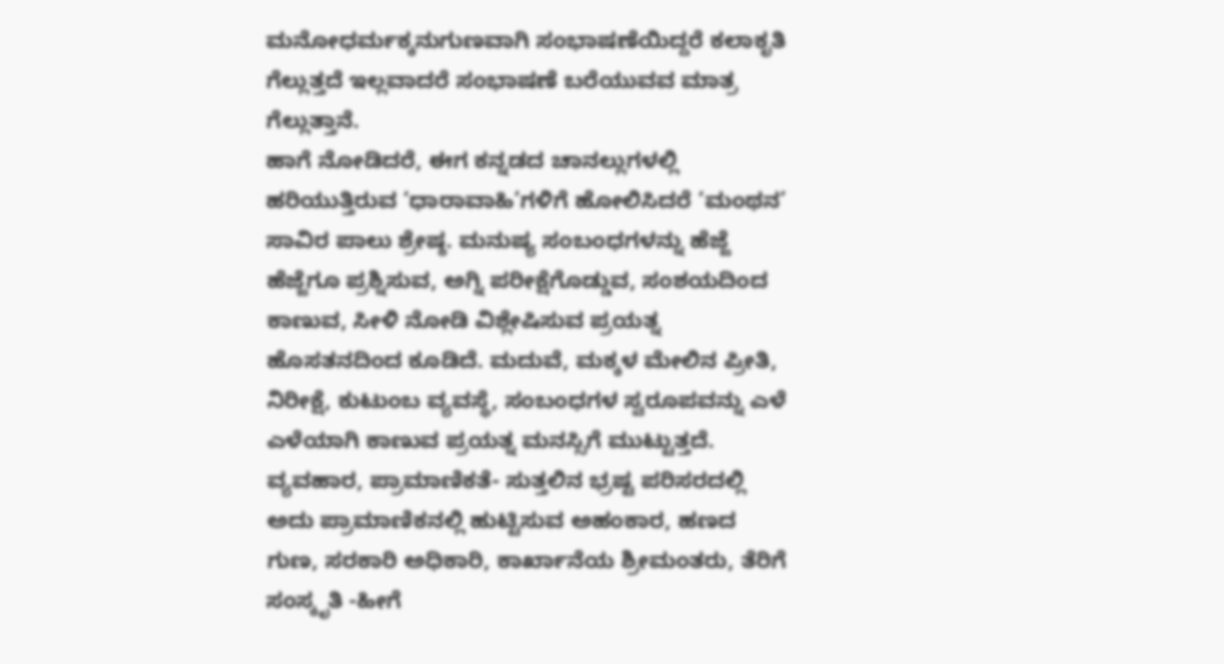ಮನೋಧರ್ಮಕ್ಕನುಗುಣವಾಗಿ ಸಂಭಾಷಣೆಯಿದ್ದರೆ ಕಲಾಕೃತಿ ಗೆಲ್ಲುತ್ತದೆ ಇಲ್ಲವಾದರೆ ಸಂಭಾಷಣೆ ಬರೆಯುವವ ಮಾತ್ರ ಗೆಲ್ಲುತ್ತಾನೆ.
ಹಾಗೆ ನೋಡಿದರೆ, ಈಗ ಕನ್ನಡದ ಚಾನಲ್ಲುಗಳಲ್ಲಿ ಹರಿಯುತ್ತಿರುವ ‘ಧಾರಾವಾಹಿ’ಗಳಿಗೆ ಹೋಲಿಸಿದರೆ ‘ಮಂಥನ’ ಸಾವಿರ ಪಾಲು ಶ್ರೇಷ್ಠ. ಮನುಷ್ಯ ಸಂಬಂಧಗಳನ್ನು ಹೆಜ್ಜೆ ಹೆಜ್ಜೆಗೂ ಪ್ರಶ್ನಿಸುವ, ಅಗ್ನಿ ಪರೀಕ್ಷೆಗೊಡ್ಡುವ, ಸಂಶಯದಿಂದ ಕಾಣುವ, ಸೀಳಿ ನೋಡಿ ವಿಶ್ಲೇಷಿಸುವ ಪ್ರಯತ್ನ ಹೊಸತನದಿಂದ ಕೂಡಿದೆ. ಮದುವೆ, ಮಕ್ಕಳ ಮೇಲಿನ ಪ್ರೀತಿ, ನಿರೀಕ್ಷೆ, ಕುಟುಂಬ ವ್ಯವಸ್ಥೆ, ಸಂಬಂಧಗಳ ಸ್ವರೂಪವನ್ನು ಎಳೆ ಎಳೆಯಾಗಿ ಕಾಣುವ ಪ್ರಯತ್ನ ಮನಸ್ಸಿಗೆ ಮುಟ್ಟುತ್ತದೆ. ವ್ಯವಹಾರ, ಪ್ರಾಮಾಣಿಕತೆ- ಸುತ್ತಲಿನ ಭ್ರಷ್ಟ ಪರಿಸರದಲ್ಲಿ ಅದು ಪ್ರಾಮಾಣಿಕನಲ್ಲಿ ಹುಟ್ಟಿಸುವ ಅಹಂಕಾರ, ಹಣದ ಗುಣ, ಸರಕಾರಿ ಅಧಿಕಾರಿ, ಕಾರ್ಖಾನೆಯ ಶ್ರೀಮಂತರು, ತೆರಿಗೆ ಸಂಸ್ಕೃತಿ -ಹೀಗೆ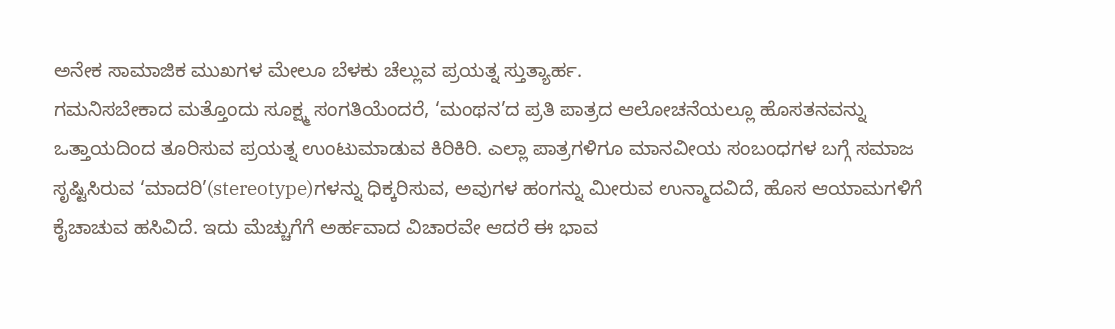ಅನೇಕ ಸಾಮಾಜಿಕ ಮುಖಗಳ ಮೇಲೂ ಬೆಳಕು ಚೆಲ್ಲುವ ಪ್ರಯತ್ನ ಸ್ತುತ್ಯಾರ್ಹ.
ಗಮನಿಸಬೇಕಾದ ಮತ್ತೊಂದು ಸೂಕ್ಷ್ಮ ಸಂಗತಿಯೆಂದರೆ, ‘ಮಂಥನ’ದ ಪ್ರತಿ ಪಾತ್ರದ ಆಲೋಚನೆಯಲ್ಲೂ ಹೊಸತನವನ್ನು ಒತ್ತಾಯದಿಂದ ತೂರಿಸುವ ಪ್ರಯತ್ನ ಉಂಟುಮಾಡುವ ಕಿರಿಕಿರಿ. ಎಲ್ಲಾ ಪಾತ್ರಗಳಿಗೂ ಮಾನವೀಯ ಸಂಬಂಧಗಳ ಬಗ್ಗೆ ಸಮಾಜ ಸೃಷ್ಟಿಸಿರುವ ‘ಮಾದರಿ’(stereotype)ಗಳನ್ನು ಧಿಕ್ಕರಿಸುವ, ಅವುಗಳ ಹಂಗನ್ನು ಮೀರುವ ಉನ್ಮಾದವಿದೆ, ಹೊಸ ಆಯಾಮಗಳಿಗೆ ಕೈಚಾಚುವ ಹಸಿವಿದೆ. ಇದು ಮೆಚ್ಚುಗೆಗೆ ಅರ್ಹವಾದ ವಿಚಾರವೇ ಆದರೆ ಈ ಭಾವ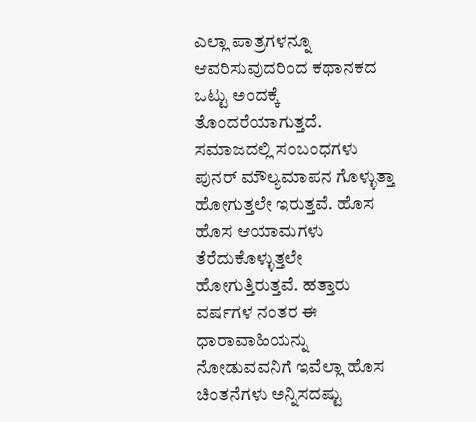ಎಲ್ಲಾ ಪಾತ್ರಗಳನ್ನೂ ಆವರಿಸುವುದರಿಂದ ಕಥಾನಕದ ಒಟ್ಟು ಅಂದಕ್ಕೆ ತೊಂದರೆಯಾಗುತ್ತದೆ. ಸಮಾಜದಲ್ಲಿ ಸಂಬಂಧಗಳು ಪುನರ್ ಮೌಲ್ಯಮಾಪನ ಗೊಳ್ಳುತ್ತಾ ಹೋಗುತ್ತಲೇ ಇರುತ್ತವೆ. ಹೊಸ ಹೊಸ ಆಯಾಮಗಳು ತೆರೆದುಕೊಳ್ಳುತ್ತಲೇ ಹೋಗುತ್ತಿರುತ್ತವೆ. ಹತ್ತಾರು ವರ್ಷಗಳ ನಂತರ ಈ ಧಾರಾವಾಹಿಯನ್ನು ನೋಡುವವನಿಗೆ ಇವೆಲ್ಲಾ ಹೊಸ ಚಿಂತನೆಗಳು ಅನ್ನಿಸದಷ್ಟು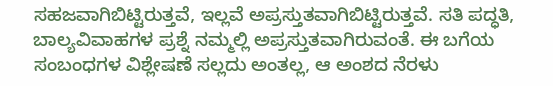ಸಹಜವಾಗಿಬಿಟ್ಟಿರುತ್ತವೆ, ಇಲ್ಲವೆ ಅಪ್ರಸ್ತುತವಾಗಿಬಿಟ್ಟಿರುತ್ತವೆ. ಸತಿ ಪದ್ಧತಿ, ಬಾಲ್ಯವಿವಾಹಗಳ ಪ್ರಶ್ನೆ ನಮ್ಮಲ್ಲಿ ಅಪ್ರಸ್ತುತವಾಗಿರುವಂತೆ. ಈ ಬಗೆಯ ಸಂಬಂಧಗಳ ವಿಶ್ಲೇಷಣೆ ಸಲ್ಲದು ಅಂತಲ್ಲ, ಆ ಅಂಶದ ನೆರಳು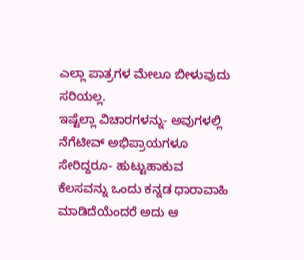ಎಲ್ಲಾ ಪಾತ್ರಗಳ ಮೇಲೂ ಬೀಳುವುದು ಸರಿಯಲ್ಲ.
ಇಷ್ಟೆಲ್ಲಾ ವಿಚಾರಗಳನ್ನು- ಅವುಗಳಲ್ಲಿ ನೆಗೆಟೀವ್ ಅಭಿಪ್ರಾಯಗಳೂ ಸೇರಿದ್ದರೂ- ಹುಟ್ಟುಹಾಕುವ ಕೆಲಸವನ್ನು ಒಂದು ಕನ್ನಡ ಧಾರಾವಾಹಿ ಮಾಡಿದೆಯೆಂದರೆ ಅದು ಆ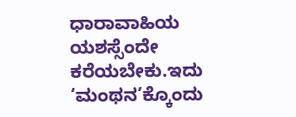ಧಾರಾವಾಹಿಯ ಯಶಸ್ಸೆಂದೇ ಕರೆಯಬೇಕು.ಇದು ‘ಮಂಥನ’ಕ್ಕೊಂದು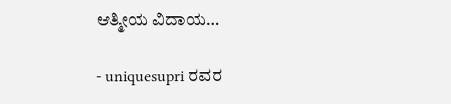ಆತ್ಮೀಯ ವಿದಾಯ…

- uniquesupri ರವರ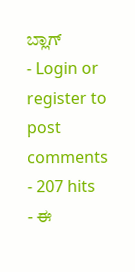ಬ್ಲಾಗ್
- Login or register to post comments
- 207 hits
- ಈ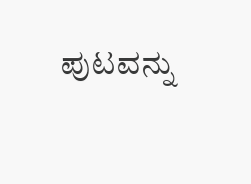ಪುಟವನ್ನು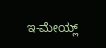ಇ-ಮೇಯ್ಲ್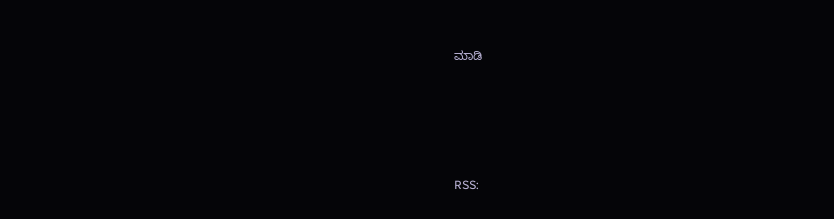ಮಾಡಿ





RSS: